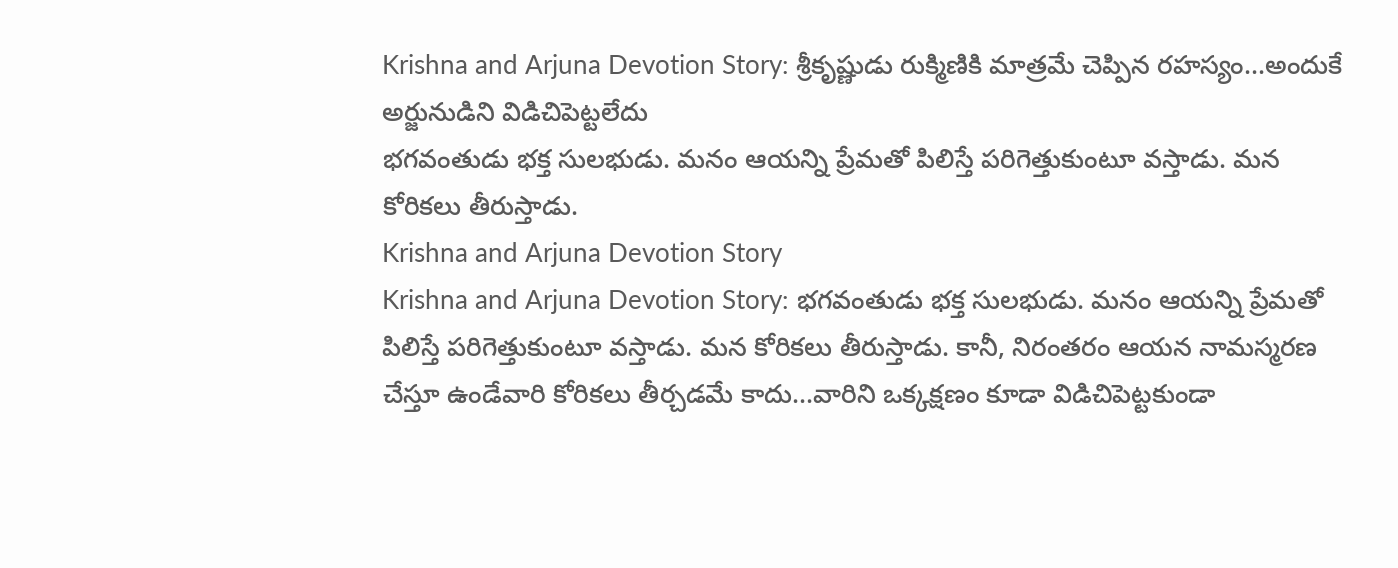Krishna and Arjuna Devotion Story: శ్రీకృష్ణుడు రుక్మిణికి మాత్రమే చెప్పిన రహస్యం...అందుకే అర్జునుడిని విడిచిపెట్టలేదు
భగవంతుడు భక్త సులభుడు. మనం ఆయన్ని ప్రేమతో పిలిస్తే పరిగెత్తుకుంటూ వస్తాడు. మన కోరికలు తీరుస్తాడు.
Krishna and Arjuna Devotion Story
Krishna and Arjuna Devotion Story: భగవంతుడు భక్త సులభుడు. మనం ఆయన్ని ప్రేమతో పిలిస్తే పరిగెత్తుకుంటూ వస్తాడు. మన కోరికలు తీరుస్తాడు. కానీ, నిరంతరం ఆయన నామస్మరణ చేస్తూ ఉండేవారి కోరికలు తీర్చడమే కాదు...వారిని ఒక్కక్షణం కూడా విడిచిపెట్టకుండా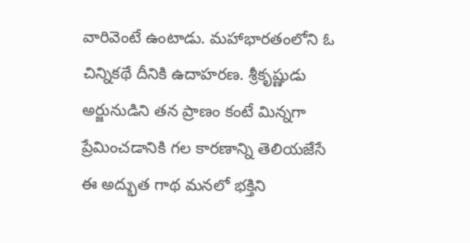వారివెంటే ఉంటాడు. మహాభారతంలోని ఓ చిన్నికథే దీనికి ఉదాహరణ. శ్రీకృష్ణుడు అర్జునుడిని తన ప్రాణం కంటే మిన్నగా ప్రేమించడానికి గల కారణాన్ని తెలియజేసే ఈ అద్భుత గాథ మనలో భక్తిని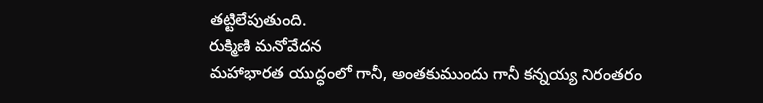తట్టిలేపుతుంది.
రుక్మిణి మనోవేదన
మహాభారత యుద్ధంలో గానీ, అంతకుముందు గానీ కన్నయ్య నిరంతరం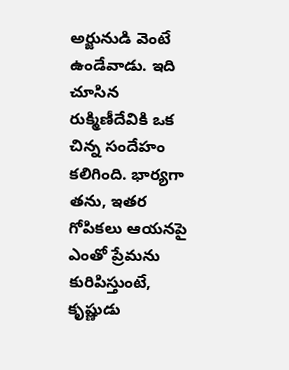అర్జునుడి వెంటే ఉండేవాడు. ఇది చూసిన రుక్మిణీదేవికి ఒక చిన్న సందేహం కలిగింది. భార్యగా తను, ఇతర గోపికలు ఆయనపై ఎంతో ప్రేమను కురిపిస్తుంటే, కృష్ణుడు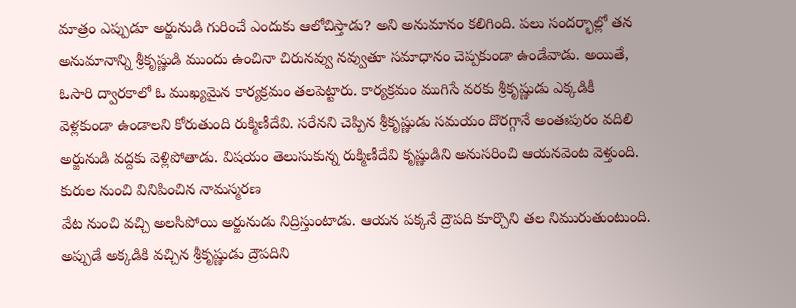మాత్రం ఎప్పుడూ అర్జునుడి గురించే ఎందుకు ఆలోచిస్తాడు? అని అనుమానం కలిగింది. పలు సందర్భాల్లో తన అనుమానాన్ని శ్రీకృష్ణుడి ముందు ఉంచినా చిరునవ్వు నవ్వుతూ సమాధానం చెప్పకుండా ఉండేవాడు. అయితే, ఓసారి ద్వారకాలో ఓ ముఖ్యమైన కార్యక్రమం తలపెట్టారు. కార్యక్రమం ముగిసే వరకు శ్రీకృష్ణుడు ఎక్కడికీ వెళ్లకుండా ఉండాలని కోరుతుంది రుక్మిణీదేవి. సరేనని చెప్పిన శ్రీకృష్ణుడు సమయం దొరగ్గానే అంతఃపురం వదిలి అర్జునుడి వద్దకు వెళ్లిపోతాడు. విషయం తెలుసుకున్న రుక్మిణీదేవి కృష్ణుడిని అనుసరించి ఆయనవెంట వెళ్తుంది.
కురుల నుంచి వినిపించిన నామస్మరణ
వేట నుంచి వచ్చి అలసిపోయి అర్జునుడు నిద్రిస్తుంటాడు. ఆయన పక్కనే ద్రౌపది కూర్చొని తల నిమురుతుంటుంది. అప్పుడే అక్కడికి వచ్చిన శ్రీకృష్ణుడు ద్రౌపదిని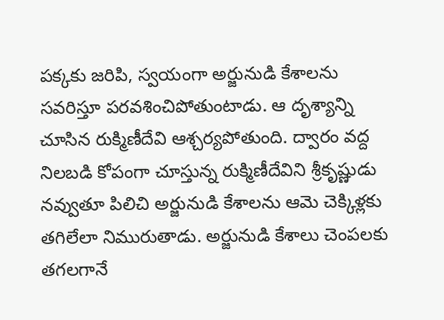పక్కకు జరిపి, స్వయంగా అర్జునుడి కేశాలను సవరిస్తూ పరవశించిపోతుంటాడు. ఆ దృశ్యాన్ని చూసిన రుక్మిణీదేవి ఆశ్చర్యపోతుంది. ద్వారం వద్ద నిలబడి కోపంగా చూస్తున్న రుక్మిణీదేవిని శ్రీకృష్ణుడు నవ్వుతూ పిలిచి అర్జునుడి కేశాలను ఆమె చెక్కిళ్లకు తగిలేలా నిమురుతాడు. అర్జునుడి కేశాలు చెంపలకు తగలగానే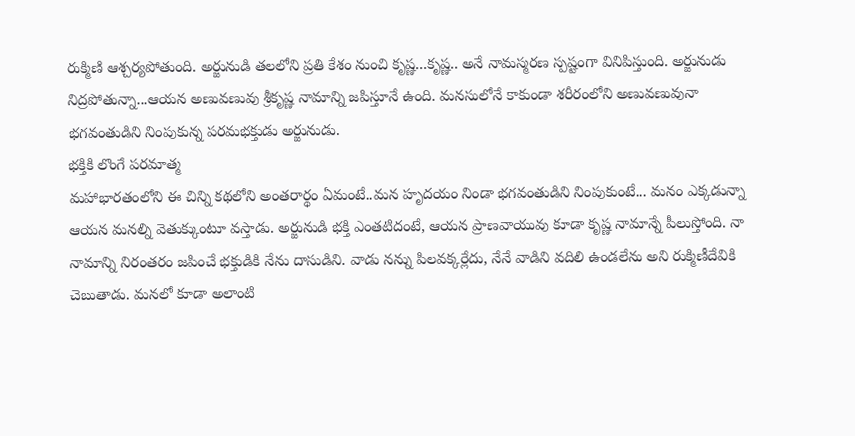రుక్మిణి ఆశ్చర్యపోతుంది. అర్జునుడి తలలోని ప్రతి కేశం నుంచి కృష్ణ...కృష్ణ.. అనే నామస్మరణ స్పష్టంగా వినిపిస్తుంది. అర్జునుడు నిద్రపోతున్నా...ఆయన అణువణువు శ్రీకృష్ణ నామాన్ని జపిస్తూనే ఉంది. మనసులోనే కాకుండా శరీరంలోని అణువణువునా భగవంతుడిని నింపుకున్న పరమభక్తుడు అర్జునుడు.
భక్తికి లొంగే పరమాత్మ
మహాభారతంలోని ఈ చిన్ని కథలోని అంతరార్థం ఏమంటే..మన హృదయం నిండా భగవంతుడిని నింపుకుంటే... మనం ఎక్కడున్నా ఆయన మనల్ని వెతుక్కుంటూ వస్తాడు. అర్జునుడి భక్తి ఎంతటిదంటే, ఆయన ప్రాణవాయువు కూడా కృష్ణ నామాన్నే పీలుస్తోంది. నా నామాన్ని నిరంతరం జపించే భక్తుడికి నేను దాసుడిని. వాడు నన్ను పిలవక్కర్లేదు, నేనే వాడిని వదిలి ఉండలేను అని రుక్మిణీదేవికి చెబుతాడు. మనలో కూడా అలాంటి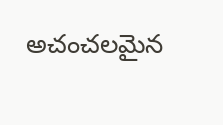అచంచలమైన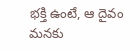భక్తి ఉంటే, ఆ దైవం మనకు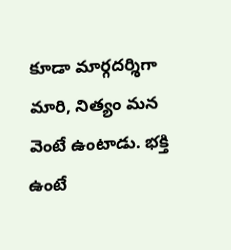కూడా మార్గదర్శిగా మారి, నిత్యం మన వెంటే ఉంటాడు. భక్తి ఉంటే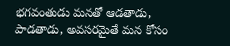భగవంతుడు మనతో ఆడతాడు, పాడతాడు, అవసరమైతే మన కోసం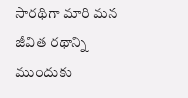సారథిగా మారి మన జీవిత రథాన్ని ముందుకు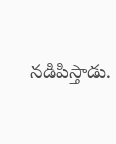నడిపిస్తాడు.